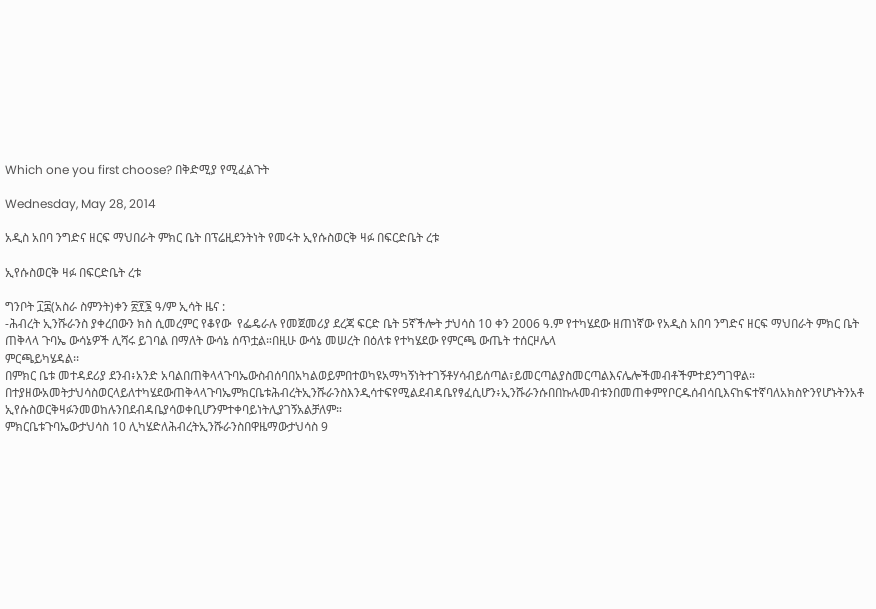Which one you first choose? በቅድሚያ የሚፈልጉት

Wednesday, May 28, 2014

አዲስ አበባ ንግድና ዘርፍ ማህበራት ምክር ቤት በፕሬዚደንትነት የመሩት ኢየሱስወርቅ ዛፉ በፍርድቤት ረቱ

ኢየሱስወርቅ ዛፉ በፍርድቤት ረቱ

ግንቦት ፲፰(አስራ ስምንት)ቀን ፳፻፮ ዓ/ም ኢሳት ዜና :
-ሕብረት ኢንሹራንስ ያቀረበውን ክስ ሲመረምር የቆየው  የፌዴራሉ የመጀመሪያ ደረጃ ፍርድ ቤት 5ኛችሎት ታህሳስ 10 ቀን 2006 ዓ.ም የተካሄደው ዘጠነኛው የአዲስ አበባ ንግድና ዘርፍ ማህበራት ምክር ቤት ጠቅላላ ጉባኤ ውሳኔዎች ሊሻሩ ይገባል በማለት ውሳኔ ሰጥቷል።በዚሁ ውሳኔ መሠረት በዕለቱ የተካሄደው የምርጫ ውጤት ተሰርዞሌላ
ምርጫይካሄዳል፡፡
በምክር ቤቱ መተዳደሪያ ደንብ፥አንድ አባልበጠቅላላጉባኤውስብሰባበአካልወይምበተወካዩአማካኝነትተገኝቶሃሳብይሰጣል፣ይመርጣልያስመርጣልእናሌሎችመብቶችምተደንግገዋል።
በተያዘውአመትታህሳስወርላይለተካሄደውጠቅላላጉባኤምክርቤቱሕብረትኢንሹራንስእንዲሳተፍየሚልደብዳቤየፃፈሲሆን፥ኢንሹራንሱበበኩሉመብቱንበመጠቀምየቦርዱሰብሳቢእናከፍተኛባለአክስዮንየሆኑትንአቶ ኢየሱስወርቅዛፉንመወከሉንበደብዳቤያሳወቀቢሆንምተቀባይነትሊያገኝአልቻለም።
ምክርቤቱጉባኤውታህሳስ 10 ሊካሄድለሕብረትኢንሹራንስበዋዜማውታህሳስ 9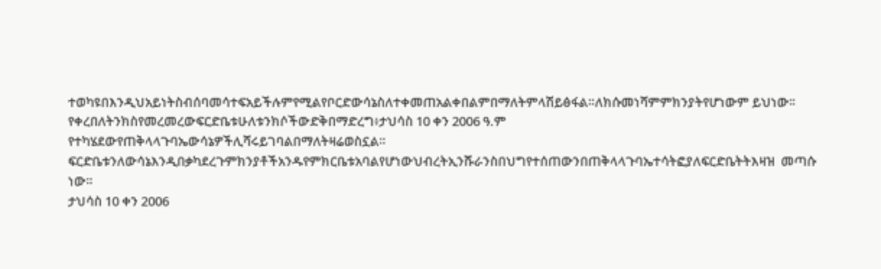ተወካዩበእንዲህአይነትስብሰባመሳተፍአይችሉምየሚልየቦርድውሳኔስለተቀመጠአልቀበልምበማለትምላሽይፅፋል።ለክሱመነሻምምክንያትየሆነውም ይህነው፡፡
የቀረበለትንክስየመረመረውፍርድቤቱሁለቱንክሶችውድቅበማድረግ፥ታህሳስ 10 ቀን 2006 ዓ.ም የተካሄደውየጠቅላላጉባኤውሳኔዎችሊሻሩይገባልበማለትዛሬወስኗል።
ፍርድቤቱንለውሳኔእንዲበቃካደረጉምክንያቶችአንዱየምክርቤቱአባልየሆነውህብረትኢንሹራንስበህግየተሰጠውንበጠቅላላጉባኤተሳትፎያለፍርድቤትትእዛዝ  መጣሱ  ነው።
ታህሳስ 10 ቀን 2006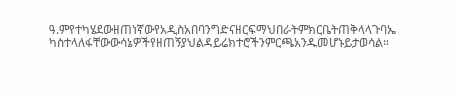ዓ.ምየተካሄደውዘጠነኛውየአዲስአበባንግድናዘርፍማህበራትምክርቤትጠቅላላጉባኤ  ካስተላለፋቸውውሳኔዎችየዘጠኝያህልዳይሬክተሮችንምርጫአንዱመሆኑይታወሳል።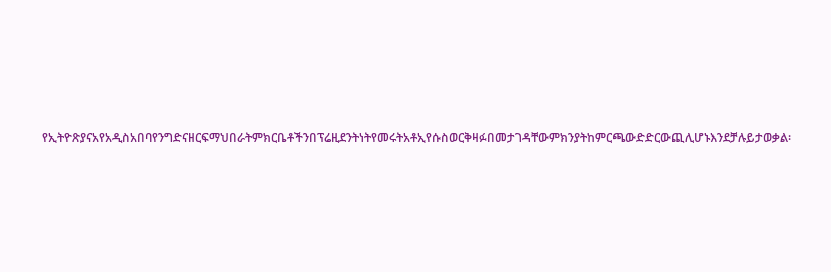የኢትዮጽያናአየአዲስአበባየንግድናዘርፍማህበራትምክርቤቶችንበፕሬዚደንትነትየመሩትአቶኢየሱስወርቅዛፉበመታገዳቸውምክንያትከምርጫውድድርውጪሊሆኑእንደቻሉይታወቃል፡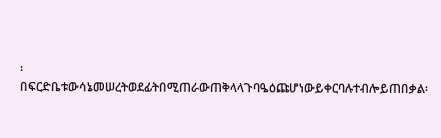፡
በፍርድቤቱውሳኔመሠረትወደፊትበሚጠራውጠቅላላጉባዔዕጩሆነውይቀርባሉተብሎይጠበቃል፡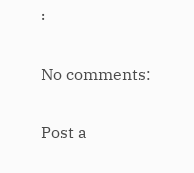፡

No comments:

Post a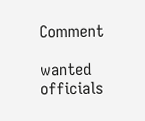Comment

wanted officials